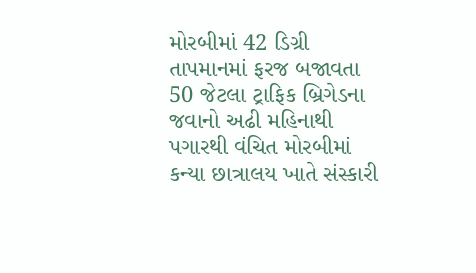મોરબીમાં 42 ડિગ્રી તાપમાનમાં ફરજ બજાવતા 50 જેટલા ટ્રાફિક બ્રિગેડના જવાનો અઢી મહિનાથી પગારથી વંચિત મોરબીમાં કન્યા છાત્રાલય ખાતે સંસ્કારી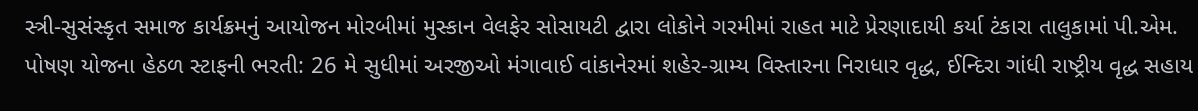સ્ત્રી-સુસંસ્કૃત સમાજ કાર્યક્રમનું આયોજન મોરબીમાં મુસ્કાન વેલફેર સોસાયટી દ્વારા લોકોને ગરમીમાં રાહત માટે પ્રેરણાદાયી કર્યા ટંકારા તાલુકામાં પી.એમ. પોષણ યોજના હેઠળ સ્ટાફની ભરતી: 26 મે સુધીમાં અરજીઓ મંગાવાઈ વાંકાનેરમાં શહેર-ગ્રામ્ય વિસ્તારના નિરાધાર વૃદ્ધ, ઈન્દિરા ગાંધી રાષ્ટ્રીય વૃદ્ધ સહાય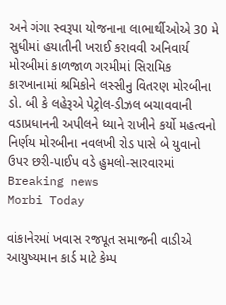અને ગંગા સ્વરૂપા યોજનાના લાભાર્થીઓએ 30 મે સુધીમાં હયાતીની ખરાઈ કરાવવી અનિવાર્ય મોરબીમાં કાળજાળ ગરમીમાં સિરામિક કારખાનામાં શ્રમિકોને લસ્સીનુ વિતરણ મોરબીના ડો. બી કે લહેરૂએ પેટ્રોલ-ડીઝલ બચાવવાની વડાપ્રધાનની અપીલને ધ્યાને રાખીને કર્યો મહત્વનો નિર્ણય મોરબીના નવલખી રોડ પાસે બે યુવાનો ઉપર છરી-પાઈપ વડે હુમલો-સારવારમાં
Breaking news
Morbi Today

વાંકાનેરમાં ખવાસ રજપૂત સમાજની વાડીએ આયુષ્યમાન કાર્ડ માટે કેમ્પ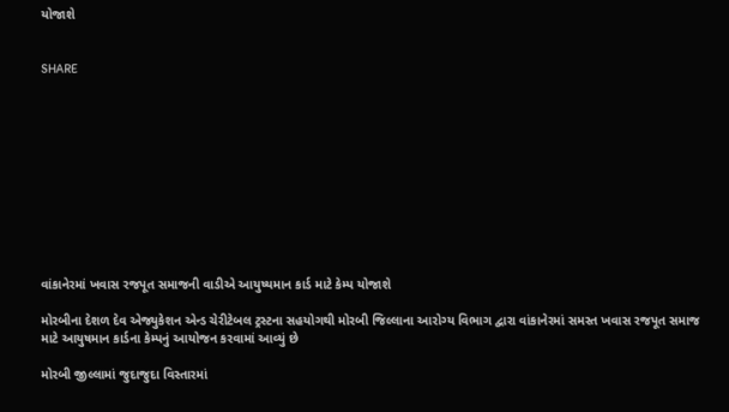યોજાશે


SHARE











વાંકાનેરમાં ખવાસ રજપૂત સમાજની વાડીએ આયુષ્યમાન કાર્ડ માટે કેમ્પ યોજાશે

મોરબીના દેશળ દેવ એજ્યુકેશન એન્ડ ચેરીટેબલ ટ્રસ્ટના સહયોગથી મોરબી જિલ્લાના આરોગ્ય વિભાગ દ્વારા વાંકાનેરમાં સમસ્ત ખવાસ રજપૂત સમાજ માટે આયુષમાન કાર્ડના કેમ્પનું આયોજન કરવામાં આવ્યું છે

મોરબી જીલ્લામાં જુદાજુદા વિસ્તારમાં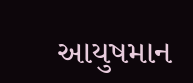આયુષમાન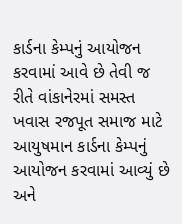કાર્ડના કેમ્પનું આયોજન કરવામાં આવે છે તેવી જ રીતે વાંકાનેરમાં સમસ્ત ખવાસ રજપૂત સમાજ માટે આયુષમાન કાર્ડના કેમ્પનું આયોજન કરવામાં આવ્યું છે અને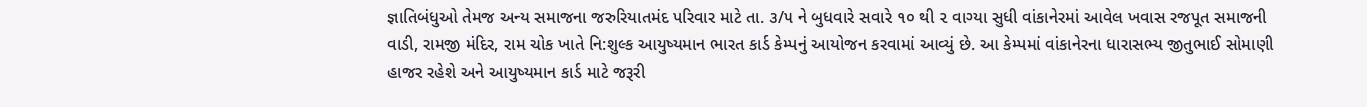જ્ઞાતિબંધુઓ તેમજ અન્ય સમાજના જરુરિયાતમંદ પરિવાર માટે તા. ૩/૫ ને બુધવારે સવારે ૧૦ થી ૨ વાગ્યા સુધી વાંકાનેરમાં આવેલ ખવાસ રજપૂત સમાજની વાડી, રામજી મંદિર, રામ ચોક ખાતે નિ:શુલ્ક આયુષ્યમાન ભારત કાર્ડ કેમ્પનું આયોજન કરવામાં આવ્યું છે. આ કેમ્પમાં વાંકાનેરના ધારાસભ્ય જીતુભાઈ સોમાણી હાજર રહેશે અને આયુષ્યમાન કાર્ડ માટે જરૂરી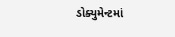ડોક્યુમેન્ટમાં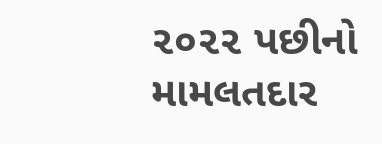૨૦૨૨ પછીનો મામલતદાર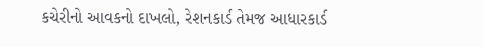કચેરીનો આવકનો દાખલો, રેશનકાર્ડ તેમજ આધારકાર્ડ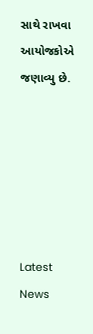સાથે રાખવા આયોજકોએ જણાવ્યુ છે.






Latest News